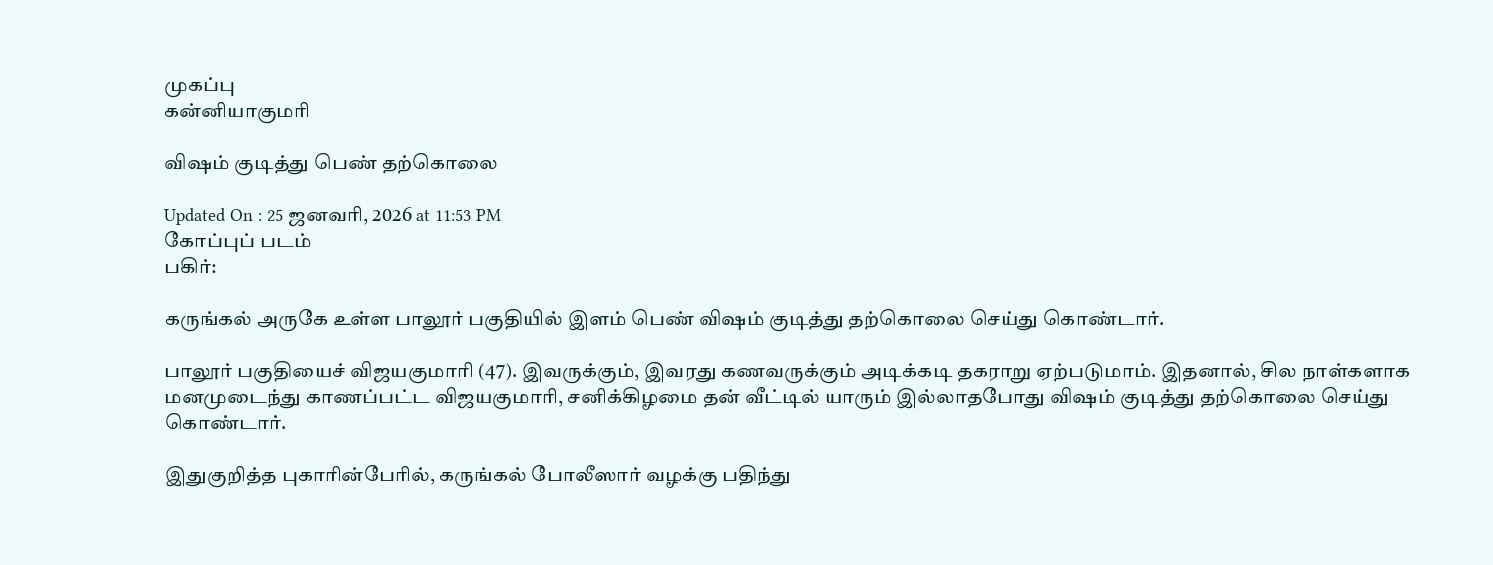முகப்பு
கன்னியாகுமரி

விஷம் குடித்து பெண் தற்கொலை

Updated On : 25 ஜனவரி, 2026 at 11:53 PM
கோப்புப் படம்
பகிர்:

கருங்கல் அருகே உள்ள பாலூர் பகுதியில் இளம் பெண் விஷம் குடித்து தற்கொலை செய்து கொண்டார்.

பாலூர் பகுதியைச் விஜயகுமாரி (47). இவருக்கும், இவரது கணவருக்கும் அடிக்கடி தகராறு ஏற்படுமாம். இதனால், சில நாள்களாக மனமுடைந்து காணப்பட்ட விஜயகுமாரி, சனிக்கிழமை தன் வீட்டில் யாரும் இல்லாதபோது விஷம் குடித்து தற்கொலை செய்து கொண்டார்.

இதுகுறித்த புகாரின்பேரில், கருங்கல் போலீஸார் வழக்கு பதிந்து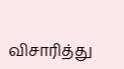விசாரித்து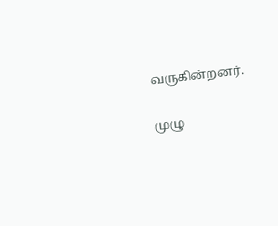வருகின்றனர்.

முழு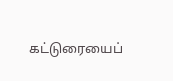கட்டுரையைப்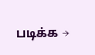படிக்க →